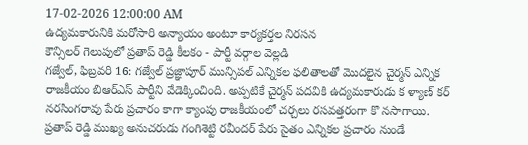17-02-2026 12:00:00 AM
ఉద్యమకారునికి మరోసారి అన్యాయం అంటూ కార్యకర్తల నిరసన
కౌన్సిలర్ గెలుపులో ప్రతాప్ రెడ్డి కీలకం - పార్టీ వర్గాల వెల్లడి
గజ్వేల్, ఫిబ్రవరి 16: గజ్వేల్ ప్రజ్ఞాపూర్ మున్సిపల్ ఎన్నికల ఫలితాలతో మొదలైన చైర్మన్ ఎన్నిక రాజకీయం బిఆర్ఎస్ పార్టీని వేడెక్కించింది. అప్పటికే చైర్మన్ పదవికి ఉద్యమకారుడు క ళ్యాణ్ కర్ నరసింగరావు పేరు ప్రచారం కాగా క్యాంపు రాజకీయంలో చర్చలు రసవత్తరంగా కొ నసాగాయి. ప్రతాప్ రెడ్డి ముఖ్య అనుచరుడు గంగిశెట్టి రవీందర్ పేరు సైతం ఎన్నికల ప్రచారం నుండే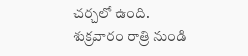చర్చలో ఉంది.
శుక్రవారం రాత్రి నుండి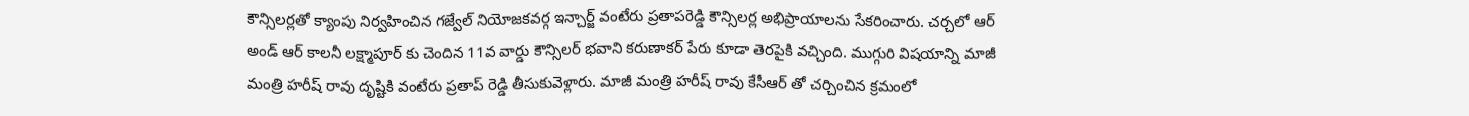కౌన్సిలర్లతో క్యాంపు నిర్వహించిన గజ్వేల్ నియోజకవర్గ ఇన్చార్జ్ వంటేరు ప్రతాపరెడ్డి కౌన్సిలర్ల అభిప్రాయాలను సేకరించారు. చర్చలో ఆర్ అండ్ ఆర్ కాలనీ లక్ష్మాపూర్ కు చెందిన 11వ వార్డు కౌన్సిలర్ భవాని కరుణాకర్ పేరు కూడా తెరపైకి వచ్చింది. ముగ్గురి విషయాన్ని మాజీ మంత్రి హరీష్ రావు దృష్టికి వంటేరు ప్రతాప్ రెడ్డి తీసుకువెళ్లారు. మాజీ మంత్రి హరీష్ రావు కేసీఆర్ తో చర్చించిన క్రమంలో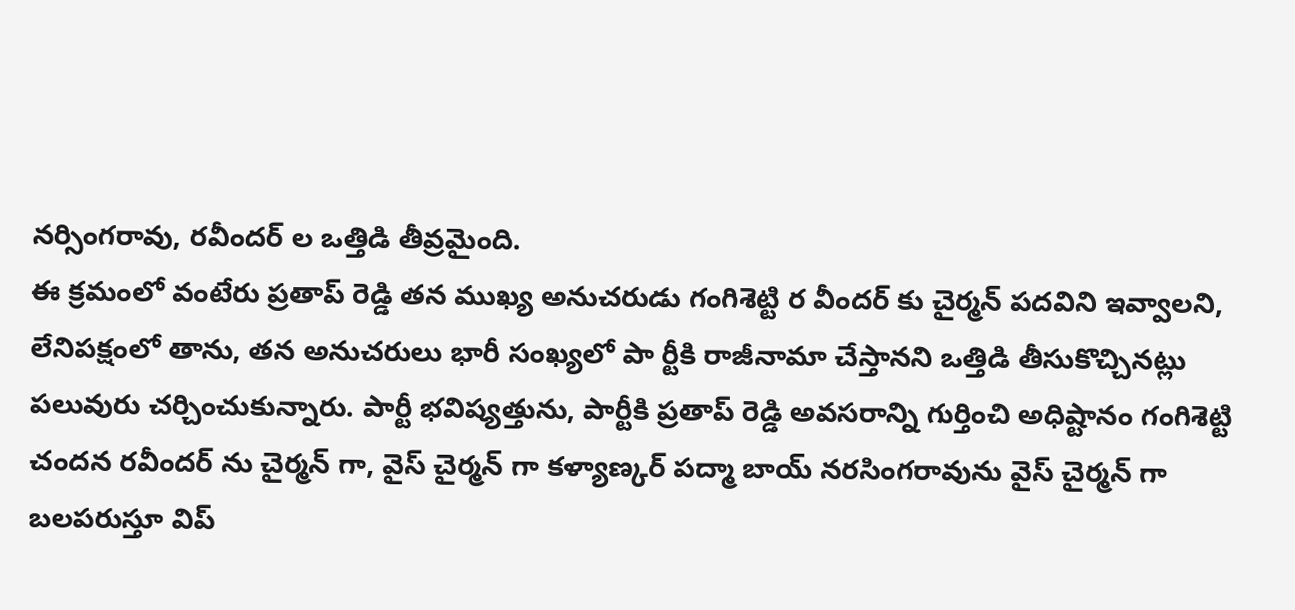నర్సింగరావు, రవీందర్ ల ఒత్తిడి తీవ్రమైంది.
ఈ క్రమంలో వంటేరు ప్రతాప్ రెడ్డి తన ముఖ్య అనుచరుడు గంగిశెట్టి ర వీందర్ కు చైర్మన్ పదవిని ఇవ్వాలని, లేనిపక్షంలో తాను, తన అనుచరులు భారీ సంఖ్యలో పా ర్టీకి రాజీనామా చేస్తానని ఒత్తిడి తీసుకొచ్చినట్లు పలువురు చర్చించుకున్నారు. పార్టీ భవిష్యత్తును, పార్టీకి ప్రతాప్ రెడ్డి అవసరాన్ని గుర్తించి అధిష్టానం గంగిశెట్టి చందన రవీందర్ ను చైర్మన్ గా, వైస్ చైర్మన్ గా కళ్యాణ్కర్ పద్మా బాయ్ నరసింగరావును వైస్ చైర్మన్ గా బలపరుస్తూ విప్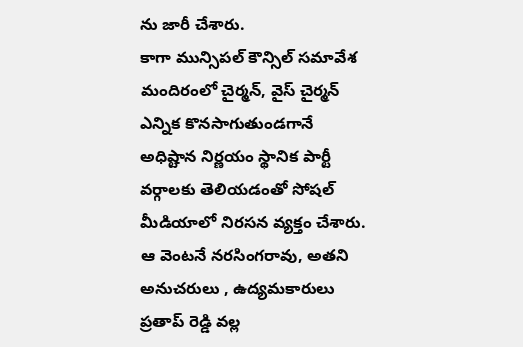ను జారీ చేశారు.
కాగా మున్సిపల్ కౌన్సిల్ సమావేశ మందిరంలో చైర్మన్, వైస్ చైర్మన్ ఎన్నిక కొనసాగుతుండగానే అధిష్టాన నిర్ణయం స్థానిక పార్టీ వర్గాలకు తెలియడంతో సోషల్ మీడియాలో నిరసన వ్యక్తం చేశారు. ఆ వెంటనే నరసింగరావు, అతని అనుచరులు , ఉద్యమకారులు ప్రతాప్ రెడ్డి వల్ల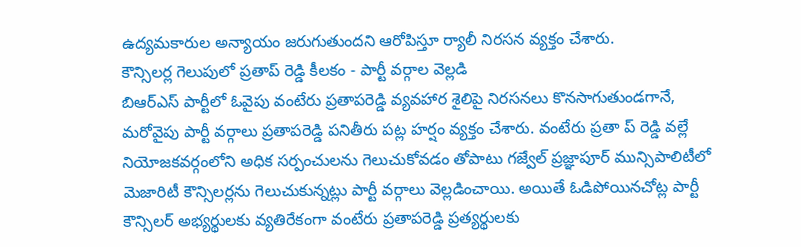ఉద్యమకారుల అన్యాయం జరుగుతుందని ఆరోపిస్తూ ర్యాలీ నిరసన వ్యక్తం చేశారు.
కౌన్సిలర్ల గెలుపులో ప్రతాప్ రెడ్డి కీలకం - పార్టీ వర్గాల వెల్లడి
బిఆర్ఎస్ పార్టీలో ఓవైపు వంటేరు ప్రతాపరెడ్డి వ్యవహార శైలిపై నిరసనలు కొనసాగుతుండగానే, మరోవైపు పార్టీ వర్గాలు ప్రతాపరెడ్డి పనితీరు పట్ల హర్షం వ్యక్తం చేశారు. వంటేరు ప్రతా ప్ రెడ్డి వల్లే నియోజకవర్గంలోని అధిక సర్పంచులను గెలుచుకోవడం తోపాటు గజ్వేల్ ప్రజ్ఞాపూర్ మున్సిపాలిటీలో మెజారిటీ కౌన్సిలర్లను గెలుచుకున్నట్లు పార్టీ వర్గాలు వెల్లడించాయి. అయితే ఓడిపోయినచోట్ల పార్టీ కౌన్సిలర్ అభ్యర్థులకు వ్యతిరేకంగా వంటేరు ప్రతాపరెడ్డి ప్రత్యర్థులకు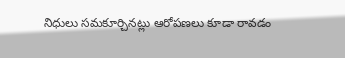నిధులు సమకూర్చినట్లు ఆరోపణలు కూడా రావడం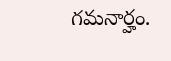గమనార్హం.